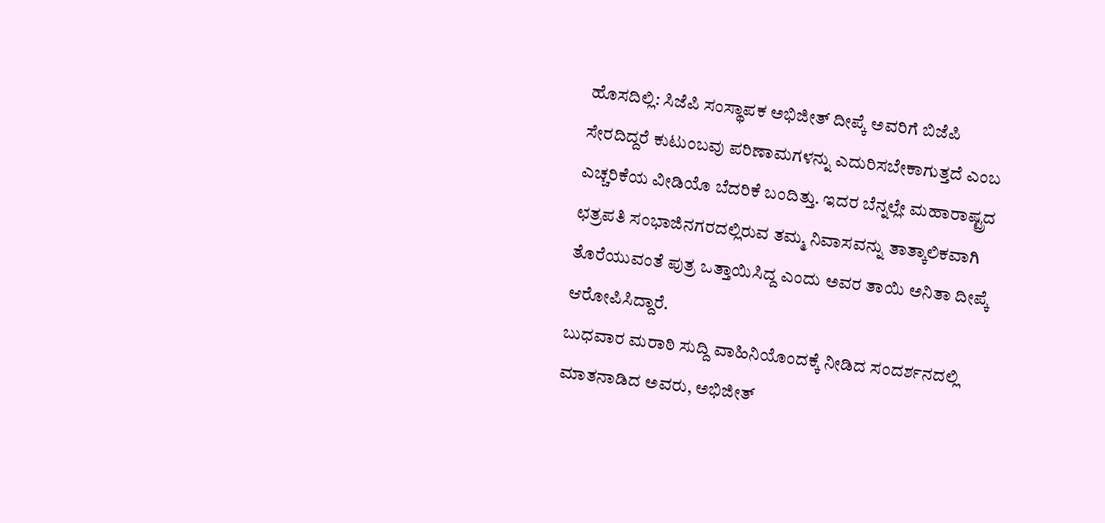ಹೊಸದಿಲ್ಲಿ: ಸಿಜೆಪಿ ಸಂಸ್ಥಾಪಕ ಅಭಿಜೀತ್ ದೀಪ್ಕೆ ಅವರಿಗೆ ಬಿಜೆಪಿ ಸೇರದಿದ್ದರೆ ಕುಟುಂಬವು ಪರಿಣಾಮಗಳನ್ನು ಎದುರಿಸಬೇಕಾಗುತ್ತದೆ ಎಂಬ ಎಚ್ಚರಿಕೆಯ ವೀಡಿಯೊ ಬೆದರಿಕೆ ಬಂದಿತ್ತು. ಇದರ ಬೆನ್ನಲ್ಲೇ ಮಹಾರಾಷ್ಟ್ರದ ಛತ್ರಪತಿ ಸಂಭಾಜಿನಗರದಲ್ಲಿರುವ ತಮ್ಮ ನಿವಾಸವನ್ನು ತಾತ್ಕಾಲಿಕವಾಗಿ ತೊರೆಯುವಂತೆ ಪುತ್ರ ಒತ್ತಾಯಿಸಿದ್ದ ಎಂದು ಅವರ ತಾಯಿ ಅನಿತಾ ದೀಪ್ಕೆ ಆರೋಪಿಸಿದ್ದಾರೆ.
ಬುಧವಾರ ಮರಾಠಿ ಸುದ್ದಿ ವಾಹಿನಿಯೊಂದಕ್ಕೆ ನೀಡಿದ ಸಂದರ್ಶನದಲ್ಲಿ ಮಾತನಾಡಿದ ಅವರು, ಅಭಿಜೀತ್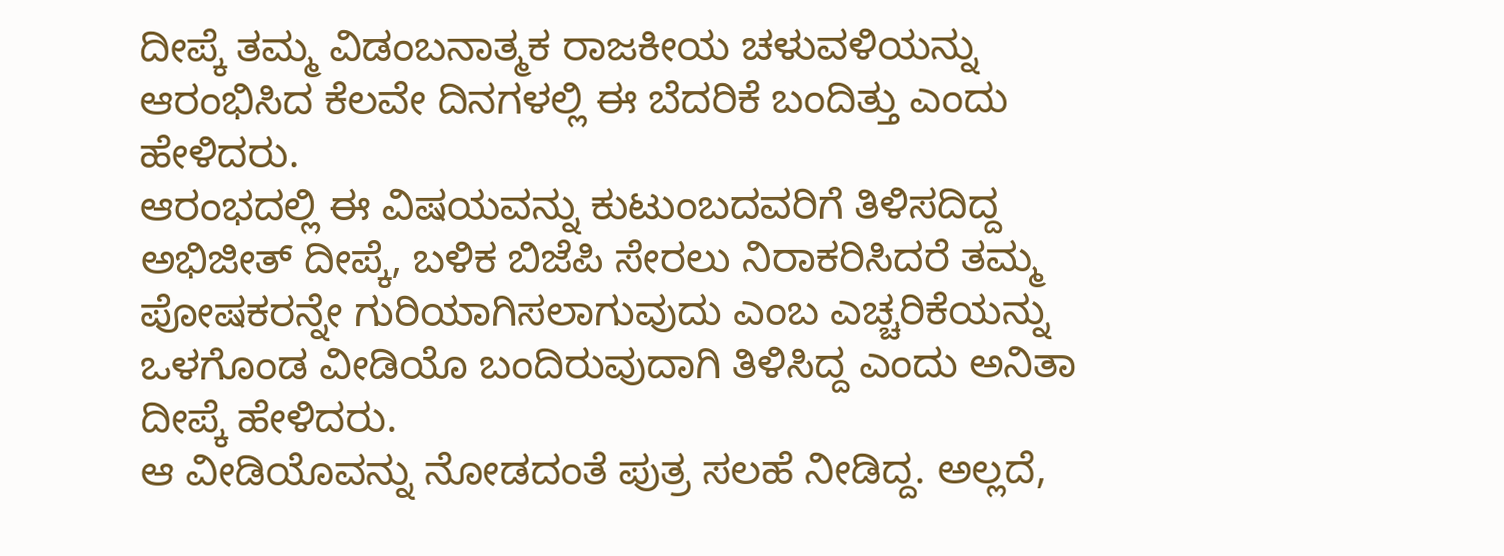ದೀಪ್ಕೆ ತಮ್ಮ ವಿಡಂಬನಾತ್ಮಕ ರಾಜಕೀಯ ಚಳುವಳಿಯನ್ನು ಆರಂಭಿಸಿದ ಕೆಲವೇ ದಿನಗಳಲ್ಲಿ ಈ ಬೆದರಿಕೆ ಬಂದಿತ್ತು ಎಂದು ಹೇಳಿದರು.
ಆರಂಭದಲ್ಲಿ ಈ ವಿಷಯವನ್ನು ಕುಟುಂಬದವರಿಗೆ ತಿಳಿಸದಿದ್ದ ಅಭಿಜೀತ್ ದೀಪ್ಕೆ, ಬಳಿಕ ಬಿಜೆಪಿ ಸೇರಲು ನಿರಾಕರಿಸಿದರೆ ತಮ್ಮ ಪೋಷಕರನ್ನೇ ಗುರಿಯಾಗಿಸಲಾಗುವುದು ಎಂಬ ಎಚ್ಚರಿಕೆಯನ್ನು ಒಳಗೊಂಡ ವೀಡಿಯೊ ಬಂದಿರುವುದಾಗಿ ತಿಳಿಸಿದ್ದ ಎಂದು ಅನಿತಾ ದೀಪ್ಕೆ ಹೇಳಿದರು.
ಆ ವೀಡಿಯೊವನ್ನು ನೋಡದಂತೆ ಪುತ್ರ ಸಲಹೆ ನೀಡಿದ್ದ. ಅಲ್ಲದೆ,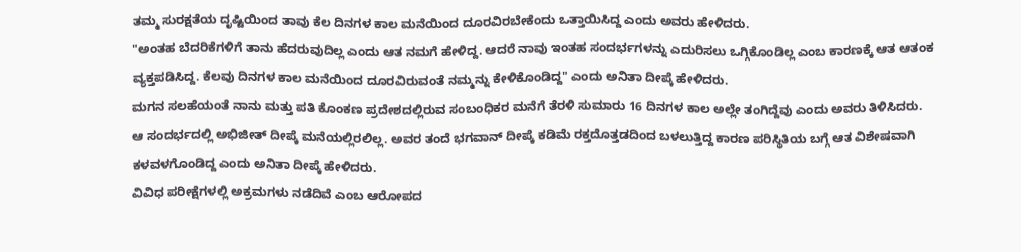ತಮ್ಮ ಸುರಕ್ಷತೆಯ ದೃಷ್ಟಿಯಿಂದ ತಾವು ಕೆಲ ದಿನಗಳ ಕಾಲ ಮನೆಯಿಂದ ದೂರವಿರಬೇಕೆಂದು ಒತ್ತಾಯಿಸಿದ್ದ ಎಂದು ಅವರು ಹೇಳಿದರು.
"ಅಂತಹ ಬೆದರಿಕೆಗಳಿಗೆ ತಾನು ಹೆದರುವುದಿಲ್ಲ ಎಂದು ಆತ ನಮಗೆ ಹೇಳಿದ್ದ. ಆದರೆ ನಾವು ಇಂತಹ ಸಂದರ್ಭಗಳನ್ನು ಎದುರಿಸಲು ಒಗ್ಗಿಕೊಂಡಿಲ್ಲ ಎಂಬ ಕಾರಣಕ್ಕೆ ಆತ ಆತಂಕ ವ್ಯಕ್ತಪಡಿಸಿದ್ದ. ಕೆಲವು ದಿನಗಳ ಕಾಲ ಮನೆಯಿಂದ ದೂರವಿರುವಂತೆ ನಮ್ಮನ್ನು ಕೇಳಿಕೊಂಡಿದ್ದ" ಎಂದು ಅನಿತಾ ದೀಪ್ಕೆ ಹೇಳಿದರು.
ಮಗನ ಸಲಹೆಯಂತೆ ನಾನು ಮತ್ತು ಪತಿ ಕೊಂಕಣ ಪ್ರದೇಶದಲ್ಲಿರುವ ಸಂಬಂಧಿಕರ ಮನೆಗೆ ತೆರಳಿ ಸುಮಾರು 16 ದಿನಗಳ ಕಾಲ ಅಲ್ಲೇ ತಂಗಿದ್ದೆವು ಎಂದು ಅವರು ತಿಳಿಸಿದರು.
ಆ ಸಂದರ್ಭದಲ್ಲಿ ಅಭಿಜೀತ್ ದೀಪ್ಕೆ ಮನೆಯಲ್ಲಿರಲಿಲ್ಲ. ಅವರ ತಂದೆ ಭಗವಾನ್ ದೀಪ್ಕೆ ಕಡಿಮೆ ರಕ್ತದೊತ್ತಡದಿಂದ ಬಳಲುತ್ತಿದ್ದ ಕಾರಣ ಪರಿಸ್ಥಿತಿಯ ಬಗ್ಗೆ ಆತ ವಿಶೇಷವಾಗಿ ಕಳವಳಗೊಂಡಿದ್ದ ಎಂದು ಅನಿತಾ ದೀಪ್ಕೆ ಹೇಳಿದರು.
ವಿವಿಧ ಪರೀಕ್ಷೆಗಳಲ್ಲಿ ಅಕ್ರಮಗಳು ನಡೆದಿವೆ ಎಂಬ ಆರೋಪದ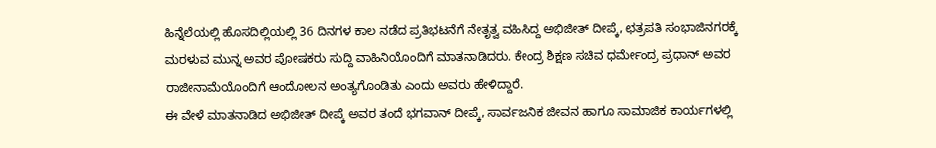ಹಿನ್ನೆಲೆಯಲ್ಲಿ ಹೊಸದಿಲ್ಲಿಯಲ್ಲಿ 36 ದಿನಗಳ ಕಾಲ ನಡೆದ ಪ್ರತಿಭಟನೆಗೆ ನೇತೃತ್ವ ವಹಿಸಿದ್ದ ಅಭಿಜೀತ್ ದೀಪ್ಕೆ, ಛತ್ರಪತಿ ಸಂಭಾಜಿನಗರಕ್ಕೆ ಮರಳುವ ಮುನ್ನ ಅವರ ಪೋಷಕರು ಸುದ್ದಿ ವಾಹಿನಿಯೊಂದಿಗೆ ಮಾತನಾಡಿದರು. ಕೇಂದ್ರ ಶಿಕ್ಷಣ ಸಚಿವ ಧರ್ಮೇಂದ್ರ ಪ್ರಧಾನ್ ಅವರ ರಾಜೀನಾಮೆಯೊಂದಿಗೆ ಆಂದೋಲನ ಅಂತ್ಯಗೊಂಡಿತು ಎಂದು ಅವರು ಹೇಳಿದ್ದಾರೆ.
ಈ ವೇಳೆ ಮಾತನಾಡಿದ ಅಭಿಜೀತ್ ದೀಪ್ಕೆ ಅವರ ತಂದೆ ಭಗವಾನ್ ದೀಪ್ಕೆ, ಸಾರ್ವಜನಿಕ ಜೀವನ ಹಾಗೂ ಸಾಮಾಜಿಕ ಕಾರ್ಯಗಳಲ್ಲಿ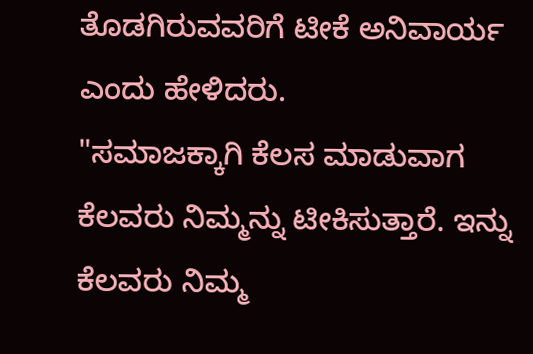ತೊಡಗಿರುವವರಿಗೆ ಟೀಕೆ ಅನಿವಾರ್ಯ ಎಂದು ಹೇಳಿದರು.
"ಸಮಾಜಕ್ಕಾಗಿ ಕೆಲಸ ಮಾಡುವಾಗ ಕೆಲವರು ನಿಮ್ಮನ್ನು ಟೀಕಿಸುತ್ತಾರೆ. ಇನ್ನು ಕೆಲವರು ನಿಮ್ಮ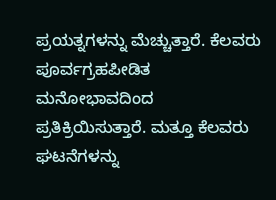ಪ್ರಯತ್ನಗಳನ್ನು ಮೆಚ್ಚುತ್ತಾರೆ. ಕೆಲವರು ಪೂರ್ವಗ್ರಹಪೀಡಿತ ಮನೋಭಾವದಿಂದ ಪ್ರತಿಕ್ರಿಯಿಸುತ್ತಾರೆ. ಮತ್ತೂ ಕೆಲವರು ಘಟನೆಗಳನ್ನು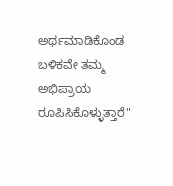ಅರ್ಥಮಾಡಿಕೊಂಡ ಬಳಿಕವೇ ತಮ್ಮ ಅಭಿಪ್ರಾಯ ರೂಪಿಸಿಕೊಳ್ಳುತ್ತಾರೆ"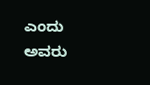ಎಂದು ಅವರು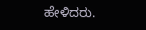ಹೇಳಿದರು.